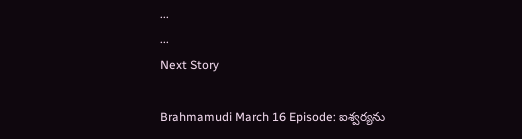...
...
Next Story

Brahmamudi March 16 Episode: ఐశ్వర్యను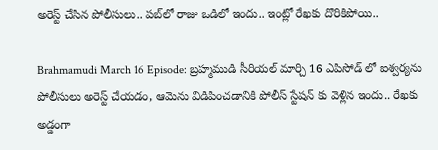అరెస్ట్ చేసిన పోలీసులు.. పబ్‌లో రాజు ఒడిలో ఇందు.. ఇంట్లో రేఖకు దొరికిపోయి..

Brahmamudi March 16 Episode: బ్రహ్మముడి సీరియల్ మార్చి 16 ఎపిసోడ్ లో ఐశ్వర్యను పోలీసులు అరెస్ట్ చేయడం, ఆమెను విడిపించడానికి పోలీస్ స్టేషన్ కు వెళ్లిన ఇందు.. రేఖకు అడ్డంగా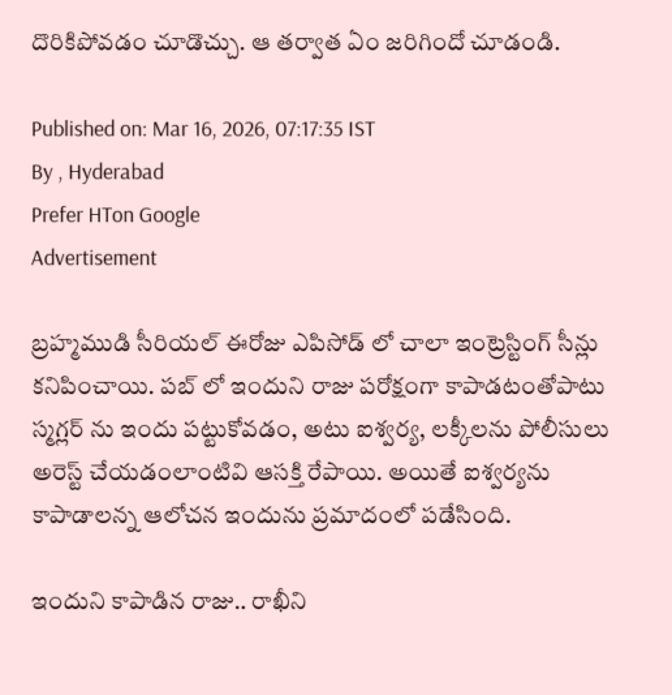దొరికిపోవడం చూడొచ్చు. ఆ తర్వాత ఏం జరిగిందో చూడండి.

Published on: Mar 16, 2026, 07:17:35 IST
By , Hyderabad
Prefer HTon Google
Advertisement

బ్రహ్మముడి సీరియల్ ఈరోజు ఎపిసోడ్ లో చాలా ఇంట్రెస్టింగ్ సీన్లు కనిపించాయి. పబ్ లో ఇందుని రాజు పరోక్షంగా కాపాడటంతోపాటు స్మగ్లర్ ను ఇందు పట్టుకోవడం, అటు ఐశ్వర్య, లక్కీలను పోలీసులు అరెస్ట్ చేయడంలాంటివి ఆసక్తి రేపాయి. అయితే ఐశ్వర్యను కాపాడాలన్న ఆలోచన ఇందును ప్రమాదంలో పడేసింది.

ఇందుని కాపాడిన రాజు.. రాఖీని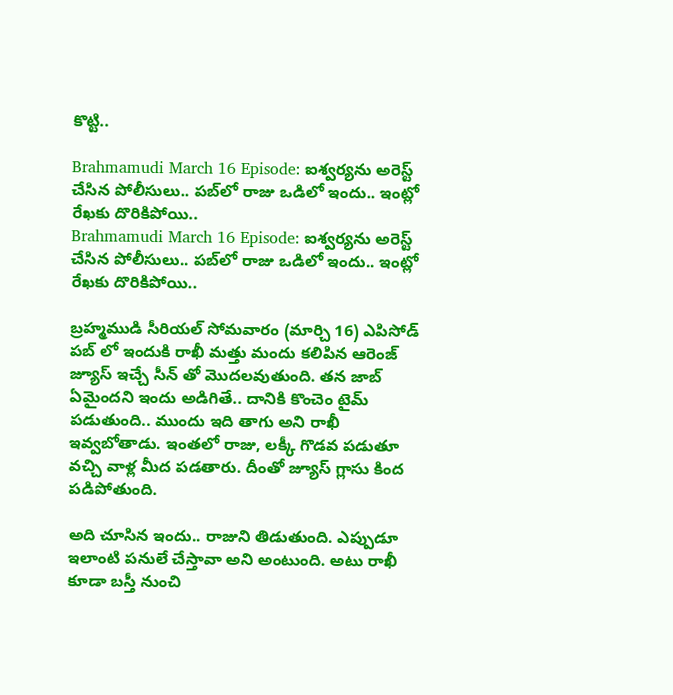కొట్టి..

Brahmamudi March 16 Episode: ఐశ్వర్యను అరెస్ట్ చేసిన పోలీసులు.. పబ్‌లో రాజు ఒడిలో ఇందు.. ఇంట్లో రేఖకు దొరికిపోయి..
Brahmamudi March 16 Episode: ఐశ్వర్యను అరెస్ట్ చేసిన పోలీసులు.. పబ్‌లో రాజు ఒడిలో ఇందు.. ఇంట్లో రేఖకు దొరికిపోయి..

బ్రహ్మముడి సీరియల్ సోమవారం (మార్చి 16) ఎపిసోడ్ పబ్ లో ఇందుకి రాఖీ మత్తు మందు కలిపిన ఆరెంజ్ జ్యూస్ ఇచ్చే సీన్ తో మొదలవుతుంది. తన జాబ్ ఏమైందని ఇందు అడిగితే.. దానికి కొంచెం టైమ్ పడుతుంది.. ముందు ఇది తాగు అని రాఖీ ఇవ్వబోతాడు. ఇంతలో రాజు, లక్కీ గొడవ పడుతూ వచ్చి వాళ్ల మీద పడతారు. దీంతో జ్యూస్ గ్లాసు కింద పడిపోతుంది.

అది చూసిన ఇందు.. రాజుని తిడుతుంది. ఎప్పుడూ ఇలాంటి పనులే చేస్తావా అని అంటుంది. అటు రాఖీ కూడా బస్తీ నుంచి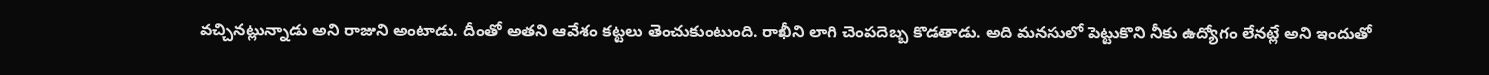వచ్చినట్లున్నాడు అని రాజుని అంటాడు. దీంతో అతని ఆవేశం కట్టలు తెంచుకుంటుంది. రాఖీని లాగి చెంపదెబ్బ కొడతాడు. అది మనసులో పెట్టుకొని నీకు ఉద్యోగం లేనట్లే అని ఇందుతో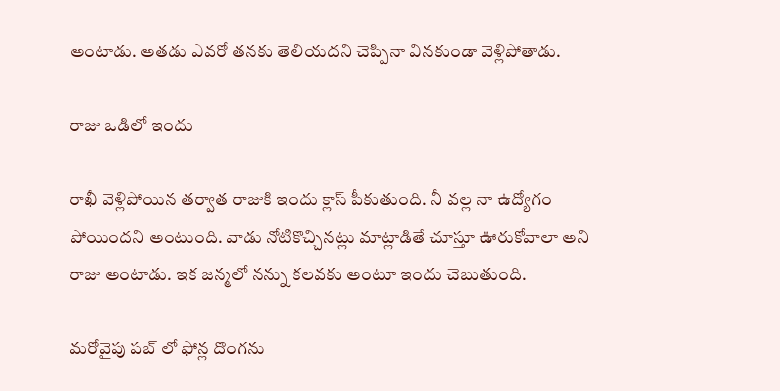అంటాడు. అతడు ఎవరో తనకు తెలియదని చెప్పినా వినకుండా వెళ్లిపోతాడు.

రాజు ఒడిలో ఇందు

రాఖీ వెళ్లిపోయిన తర్వాత రాజుకి ఇందు క్లాస్ పీకుతుంది. నీ వల్ల నా ఉద్యోగం పోయిందని అంటుంది. వాడు నోటికొచ్చినట్లు మాట్లాడితే చూస్తూ ఊరుకోవాలా అని రాజు అంటాడు. ఇక జన్మలో నన్ను కలవకు అంటూ ఇందు చెబుతుంది.

మరోవైపు పబ్ లో ఫోన్ల దొంగను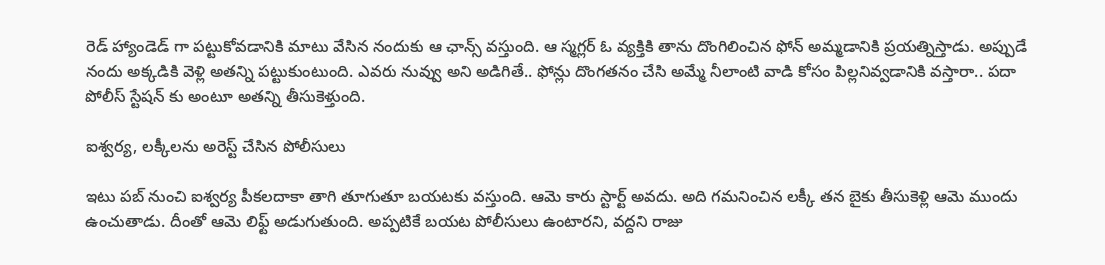రెడ్ హ్యాండెడ్ గా పట్టుకోవడానికి మాటు వేసిన నందుకు ఆ ఛాన్స్ వస్తుంది. ఆ స్మగ్లర్ ఓ వ్యక్తికి తాను దొంగిలించిన ఫోన్ అమ్మడానికి ప్రయత్నిస్తాడు. అప్పుడే నందు అక్కడికి వెళ్లి అతన్ని పట్టుకుంటుంది. ఎవరు నువ్వు అని అడిగితే.. ఫోన్లు దొంగతనం చేసి అమ్మే నీలాంటి వాడి కోసం పిల్లనివ్వడానికి వస్తారా.. పదా పోలీస్ స్టేషన్ కు అంటూ అతన్ని తీసుకెళ్తుంది.

ఐశ్వర్య, లక్కీలను అరెస్ట్ చేసిన పోలీసులు

ఇటు పబ్ నుంచి ఐశ్వర్య పీకలదాకా తాగి తూగుతూ బయటకు వస్తుంది. ఆమె కారు స్టార్ట్ అవదు. అది గమనించిన లక్కీ తన బైకు తీసుకెళ్లి ఆమె ముందు ఉంచుతాడు. దీంతో ఆమె లిఫ్ట్ అడుగుతుంది. అప్పటికే బయట పోలీసులు ఉంటారని, వద్దని రాజు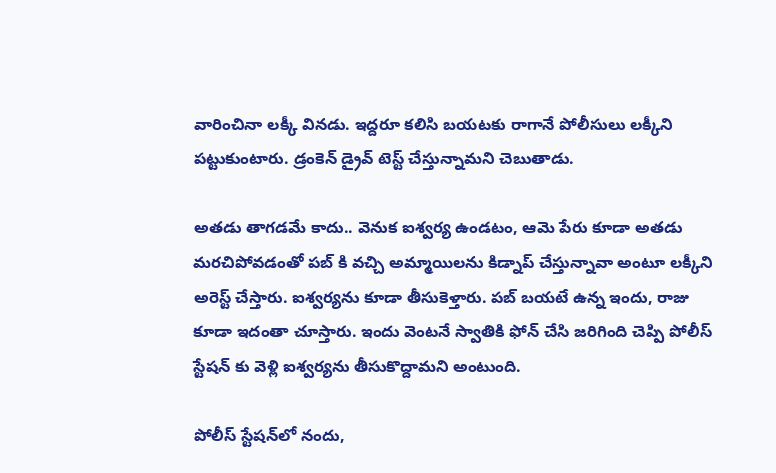వారించినా లక్కీ వినడు. ఇద్దరూ కలిసి బయటకు రాగానే పోలీసులు లక్కీని పట్టుకుంటారు. డ్రంకెన్ డ్రైవ్ టెస్ట్ చేస్తున్నామని చెబుతాడు.

అతడు తాగడమే కాదు.. వెనుక ఐశ్వర్య ఉండటం, ఆమె పేరు కూడా అతడు మరచిపోవడంతో పబ్ కి వచ్చి అమ్మాయిలను కిడ్నాప్ చేస్తున్నావా అంటూ లక్కీని అరెస్ట్ చేస్తారు. ఐశ్వర్యను కూడా తీసుకెళ్తారు. పబ్ బయటే ఉన్న ఇందు, రాజు కూడా ఇదంతా చూస్తారు. ఇందు వెంటనే స్వాతికి ఫోన్ చేసి జరిగింది చెప్పి పోలీస్ స్టేషన్ కు వెళ్లి ఐశ్వర్యను తీసుకొద్దామని అంటుంది.

పోలీస్ స్టేషన్‌లో నందు,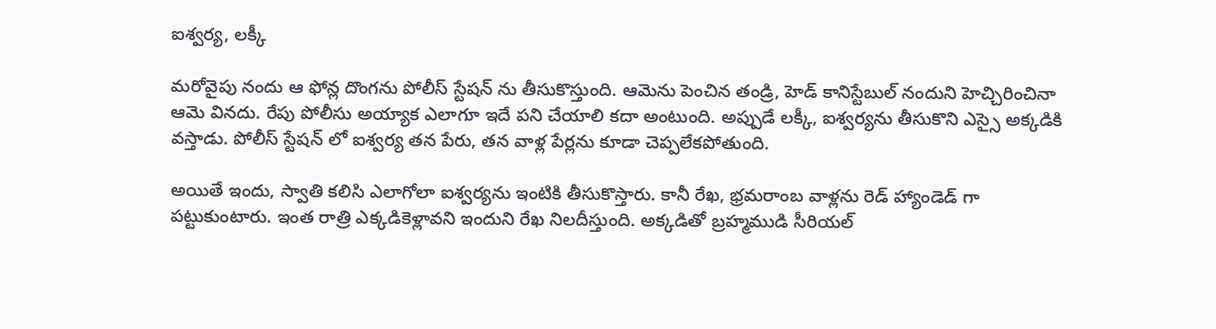ఐశ్వర్య, లక్కీ

మరోవైపు నందు ఆ ఫోన్ల దొంగను పోలీస్ స్టేషన్ ను తీసుకొస్తుంది. ఆమెను పెంచిన తండ్రి, హెడ్ కానిస్టేబుల్ నందుని హెచ్చిరించినా ఆమె వినదు. రేపు పోలీసు అయ్యాక ఎలాగూ ఇదే పని చేయాలి కదా అంటుంది. అప్పుడే లక్కీ, ఐశ్వర్యను తీసుకొని ఎస్సై అక్కడికి వస్తాడు. పోలీస్ స్టేషన్ లో ఐశ్వర్య తన పేరు, తన వాళ్ల పేర్లను కూడా చెప్పలేకపోతుంది.

అయితే ఇందు, స్వాతి కలిసి ఎలాగోలా ఐశ్వర్యను ఇంటికి తీసుకొస్తారు. కానీ రేఖ, భ్రమరాంబ వాళ్లను రెడ్ హ్యాండెడ్ గా పట్టుకుంటారు. ఇంత రాత్రి ఎక్కడికెళ్లావని ఇందుని రేఖ నిలదీస్తుంది. అక్కడితో బ్రహ్మముడి సీరియల్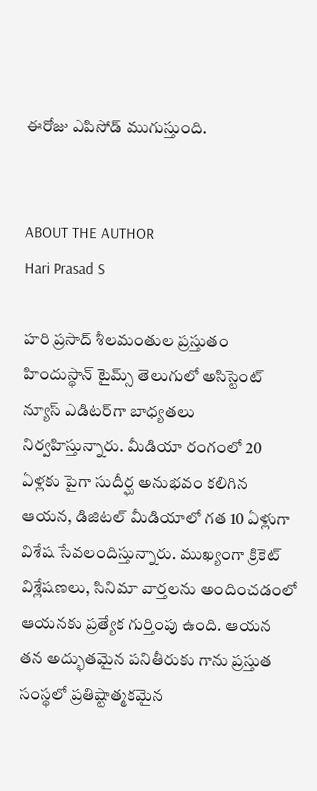ఈరోజు ఎపిసోడ్ ముగుస్తుంది.


ABOUT THE AUTHOR
Hari Prasad S

హరి ప్రసాద్ శీలమంతుల ప్రస్తుతం హిందుస్థాన్ టైమ్స్ తెలుగులో అసిస్టెంట్ న్యూస్ ఎడిటర్‌గా బాధ్యతలు నిర్వహిస్తున్నారు. మీడియా రంగంలో 20 ఏళ్లకు పైగా సుదీర్ఘ అనుభవం కలిగిన ఆయన, డిజిటల్ మీడియాలో గత 10 ఏళ్లుగా విశేష సేవలందిస్తున్నారు. ముఖ్యంగా క్రికెట్ విశ్లేషణలు, సినిమా వార్తలను అందించడంలో ఆయనకు ప్రత్యేక గుర్తింపు ఉంది. ఆయన తన అద్భుతమైన పనితీరుకు గాను ప్రస్తుత సంస్థలో ప్రతిష్టాత్మకమైన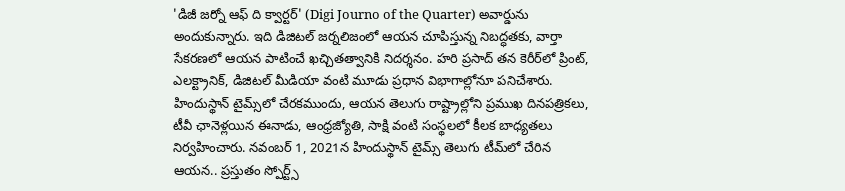'డిజీ జర్నో ఆఫ్ ది క్వార్టర్' (Digi Journo of the Quarter) అవార్డును అందుకున్నారు. ఇది డిజిటల్ జర్నలిజంలో ఆయన చూపిస్తున్న నిబద్ధతకు, వార్తా సేకరణలో ఆయన పాటించే ఖచ్చితత్వానికి నిదర్శనం. హరి ప్రసాద్ తన కెరీర్‌లో ప్రింట్, ఎలక్ట్రానిక్, డిజిటల్ మీడియా వంటి మూడు ప్రధాన విభాగాల్లోనూ పనిచేశారు. హిందుస్థాన్ టైమ్స్‌లో చేరకముందు, ఆయన తెలుగు రాష్ట్రాల్లోని ప్రముఖ దినపత్రికలు, టీవీ ఛానెళ్లయిన ఈనాడు, ఆంధ్రజ్యోతి, సాక్షి వంటి సంస్థలలో కీలక బాధ్యతలు నిర్వహించారు. నవంబర్ 1, 2021న హిందుస్థాన్ టైమ్స్ తెలుగు టీమ్‌లో చేరిన ఆయన.. ప్రస్తుతం స్పోర్ట్స్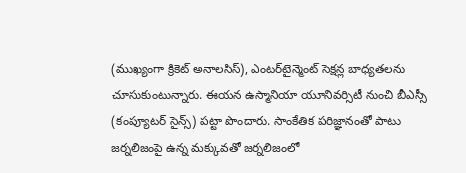(ముఖ్యంగా క్రికెట్ అనాలసిస్), ఎంటర్‌టైన్మెంట్ సెక్షన్ల బాధ్యతలను చూసుకుంటున్నారు. ఈయన ఉస్మానియా యూనివర్సిటీ నుంచి బీఎస్సీ (కంప్యూటర్ సైన్స్) పట్టా పొందారు. సాంకేతిక పరిజ్ఞానంతో పాటు జర్నలిజంపై ఉన్న మక్కువతో జర్నలిజంలో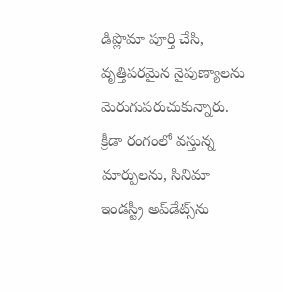డిప్లొమా పూర్తి చేసి, వృత్తిపరమైన నైపుణ్యాలను మెరుగుపరుచుకున్నారు. క్రీడా రంగంలో వస్తున్న మార్పులను, సినిమా ఇండస్ట్రీ అప్‌డేట్స్‌ను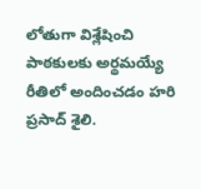లోతుగా విశ్లేషించి పాఠకులకు అర్థమయ్యే రీతిలో అందించడం హరి ప్రసాద్ శైలి.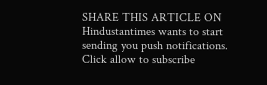SHARE THIS ARTICLE ON
Hindustantimes wants to start sending you push notifications. Click allow to subscribe